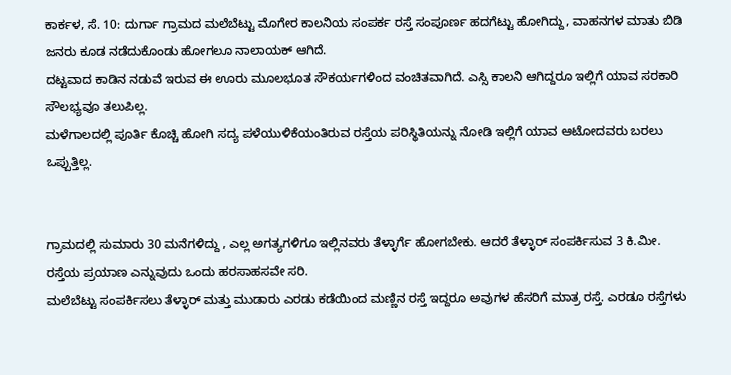ಕಾರ್ಕಳ, ಸೆ. 10: ದುರ್ಗಾ ಗ್ರಾಮದ ಮಲೆಬೆಟ್ಟು ಮೊಗೇರ ಕಾಲನಿಯ ಸಂಪರ್ಕ ರಸ್ತೆ ಸಂಪೂರ್ಣ ಹದಗೆಟ್ಟು ಹೋಗಿದ್ದು, ವಾಹನಗಳ ಮಾತು ಬಿಡಿ ಜನರು ಕೂಡ ನಡೆದುಕೊಂಡು ಹೋಗಲೂ ನಾಲಾಯಕ್ ಆಗಿದೆ.
ದಟ್ಟವಾದ ಕಾಡಿನ ನಡುವೆ ಇರುವ ಈ ಊರು ಮೂಲಭೂತ ಸೌಕರ್ಯಗಳಿಂದ ವಂಚಿತವಾಗಿದೆ. ಎಸ್ಸಿ ಕಾಲನಿ ಆಗಿದ್ದರೂ ಇಲ್ಲಿಗೆ ಯಾವ ಸರಕಾರಿ ಸೌಲಭ್ಯವೂ ತಲುಪಿಲ್ಲ.
ಮಳೆಗಾಲದಲ್ಲಿ ಪೂರ್ತಿ ಕೊಚ್ಚಿ ಹೋಗಿ ಸದ್ಯ ಪಳೆಯುಳಿಕೆಯಂತಿರುವ ರಸ್ತೆಯ ಪರಿಸ್ಥಿತಿಯನ್ನು ನೋಡಿ ಇಲ್ಲಿಗೆ ಯಾವ ಆಟೋದವರು ಬರಲು ಒಪ್ಪುತ್ತಿಲ್ಲ.


ಗ್ರಾಮದಲ್ಲಿ ಸುಮಾರು 30 ಮನೆಗಳಿದ್ದು , ಎಲ್ಲ ಅಗತ್ಯಗಳಿಗೂ ಇಲ್ಲಿನವರು ತೆಳ್ಳಾರ್ಗೆ ಹೋಗಬೇಕು. ಆದರೆ ತೆಳ್ಳಾರ್ ಸಂಪರ್ಕಿಸುವ 3 ಕಿ.ಮೀ. ರಸ್ತೆಯ ಪ್ರಯಾಣ ಎನ್ನುವುದು ಒಂದು ಹರಸಾಹಸವೇ ಸರಿ.
ಮಲೆಬೆಟ್ಟು ಸಂಪರ್ಕಿಸಲು ತೆಳ್ಳಾರ್ ಮತ್ತು ಮುಡಾರು ಎರಡು ಕಡೆಯಿಂದ ಮಣ್ಣಿನ ರಸ್ತೆ ಇದ್ದರೂ ಅವುಗಳ ಹೆಸರಿಗೆ ಮಾತ್ರ ರಸ್ತೆ. ಎರಡೂ ರಸ್ತೆಗಳು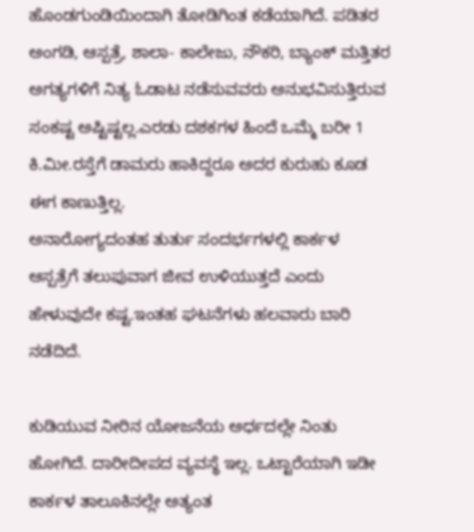ಹೊಂಡಗುಂಡಿಯಿಂದಾಗಿ ತೋಡಿಗಿಂತ ಕಡೆಯಾಗಿದೆ. ಪಡಿತರ ಅಂಗಡಿ, ಆಸ್ಪತ್ರೆ, ಶಾಲಾ- ಕಾಲೇಜು, ನೌಕರಿ, ಬ್ಯಾಂಕ್ ಮತ್ತಿತರ ಅಗತ್ಯಗಳಿಗೆ ನಿತ್ಯ ಓಡಾಟ ನಡೆಸುವವರು ಅನುಭವಿಸುತ್ತಿರುವ ಸಂಕಷ್ಟ ಅಷ್ಟಿಷ್ಟಲ್ಲ.ಎರಡು ದಶಕಗಳ ಹಿಂದೆ ಒಮ್ಮೆ ಬರೀ 1 ಕಿ.ಮೀ.ರಸ್ತೆಗೆ ಡಾಮರು ಹಾಕಿದ್ದರೂ ಅದರ ಕುರುಹು ಕೂಡ ಈಗ ಕಾಣುತ್ತಿಲ್ಲ.
ಅನಾರೋಗ್ಯದಂತಹ ತುರ್ತು ಸಂದರ್ಭಗಳಲ್ಲಿ ಕಾರ್ಕಳ ಆಸ್ಪತ್ರೆಗೆ ತಲುಪುವಾಗ ಜೀವ ಉಳಿಯುತ್ತದೆ ಎಂದು ಹೇಳುವುದೇ ಕಷ್ಟ.ಇಂತಹ ಘಟನೆಗಳು ಹಲವಾರು ಬಾರಿ ನಡೆದಿದೆ.

ಕುಡಿಯುವ ನೀರಿನ ಯೋಜನೆಯ ಅರ್ಧದಲ್ಲೇ ನಿಂತು ಹೋಗಿದೆ. ದಾರೀದೀಪದ ವ್ಯವಸ್ಥೆ ಇಲ್ಲ. ಒಟ್ಟಾರೆಯಾಗಿ ಇಡೀ ಕಾರ್ಕಳ ತಾಲೂಕಿನಲ್ಲೇ ಅತ್ಯಂತ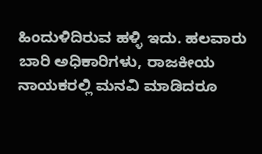ಹಿಂದುಳಿದಿರುವ ಹಳ್ಳಿ ಇದು. ಹಲವಾರು ಬಾರಿ ಅಧಿಕಾರಿಗಳು, ರಾಜಕೀಯ ನಾಯಕರಲ್ಲಿ ಮನವಿ ಮಾಡಿದರೂ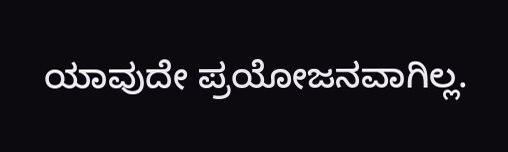ಯಾವುದೇ ಪ್ರಯೋಜನವಾಗಿಲ್ಲ.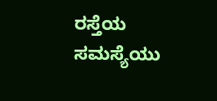ರಸ್ತೆಯ ಸಮಸ್ಯೆಯು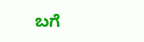ಬಗೆ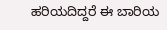ಹರಿಯದಿದ್ದರೆ ಈ ಬಾರಿಯ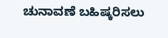ಚುನಾವಣೆ ಬಹಿಷ್ಕರಿಸಲು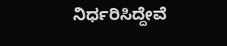ನಿರ್ಧರಿಸಿದ್ದೇವೆ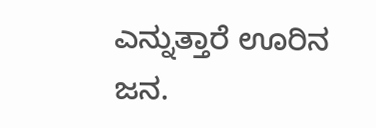ಎನ್ನುತ್ತಾರೆ ಊರಿನ ಜನ.